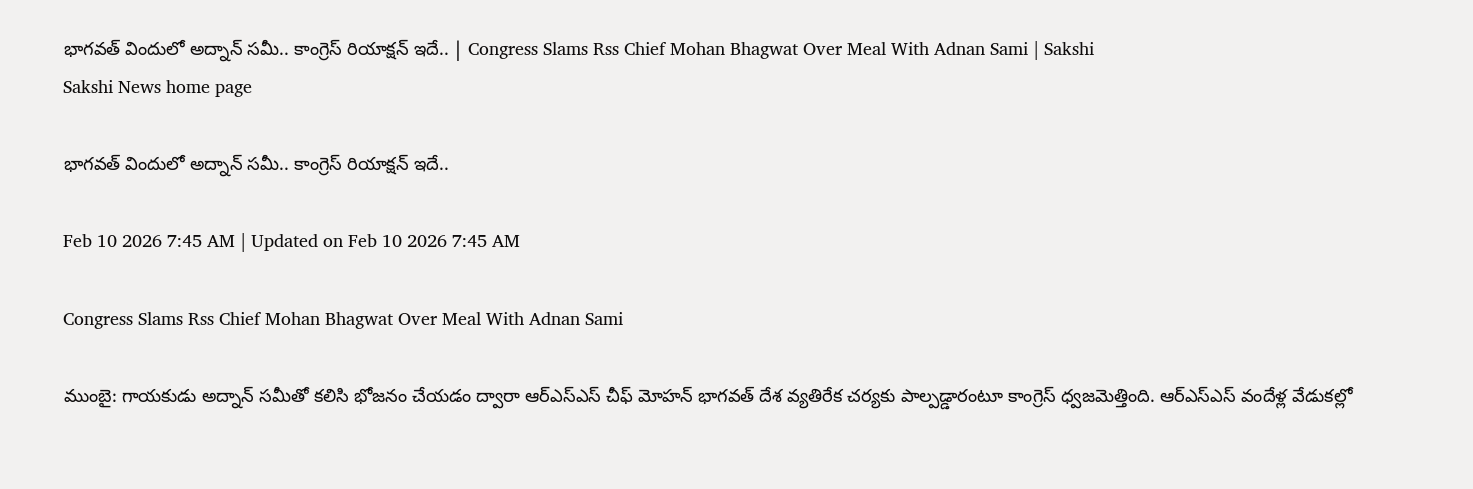భాగవత్‌ విందులో అద్నాన్‌ సమీ.. కాంగ్రెస్‌ రియాక్షన్‌ ఇదే.. | Congress Slams Rss Chief Mohan Bhagwat Over Meal With Adnan Sami | Sakshi
Sakshi News home page

భాగవత్‌ విందులో అద్నాన్‌ సమీ.. కాంగ్రెస్‌ రియాక్షన్‌ ఇదే..

Feb 10 2026 7:45 AM | Updated on Feb 10 2026 7:45 AM

Congress Slams Rss Chief Mohan Bhagwat Over Meal With Adnan Sami

ముంబై: గాయకుడు అద్నాన్‌ సమీతో కలిసి భోజనం చేయడం ద్వారా ఆర్‌ఎస్‌ఎస్‌ చీఫ్‌ మోహన్‌ భాగవత్‌ దేశ వ్యతిరేక చర్యకు పాల్పడ్డారంటూ కాంగ్రెస్‌ ధ్వజమెత్తింది. ఆర్‌ఎస్‌ఎస్‌ వందేళ్ల వేడుకల్లో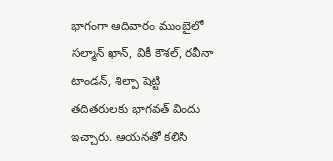భాగంగా ఆదివారం ముంబైలో సల్మాన్‌ ఖాన్, వికీ కౌశల్, రవీనా టాండన్, శిల్పా షెట్టి తదితరులకు భాగవత్‌ విందు ఇచ్చారు. ఆయనతో కలిసి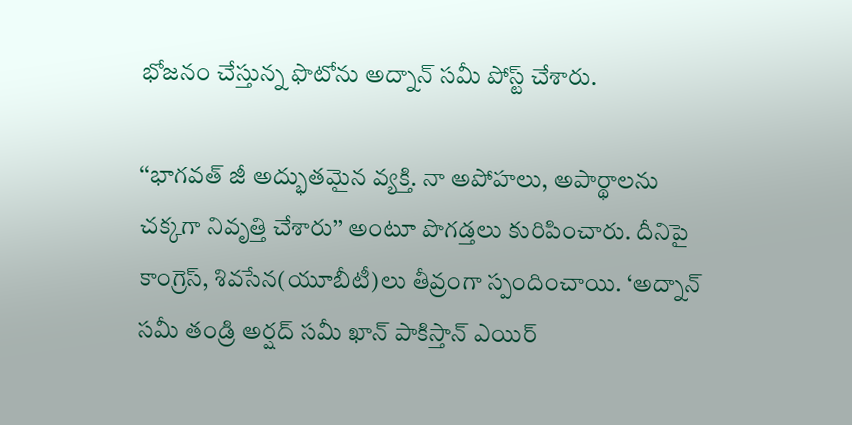భోజనం చేస్తున్న ఫొటోను అద్నాన్‌ సమీ పోస్ట్‌ చేశారు.

‘‘భాగవత్‌ జీ అద్భుతమైన వ్యక్తి. నా అపోహలు, అపార్థాలను చక్కగా నివృత్తి చేశారు’’ అంటూ పొగడ్తలు కురిపించారు. దీనిపై కాంగ్రెస్, శివసేన(యూబీటీ)లు తీవ్రంగా స్పందించాయి. ‘అద్నాన్‌ సమీ తండ్రి అర్షద్‌ సమీ ఖాన్‌ పాకిస్తాన్‌ ఎయిర్‌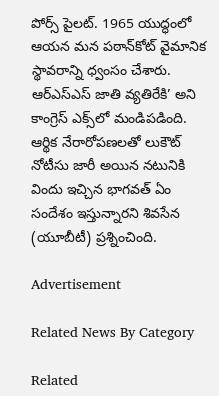పోర్స్‌ పైలట్‌. 1965 యుద్ధంలో ఆయన మన పఠాన్‌కోట్‌ వైమానిక స్థావరాన్ని ధ్వంసం చేశారు. ఆర్‌ఎస్‌ఎస్‌ జాతి వ్యతిరేకి’ అని కాంగ్రెస్‌ ఎక్స్‌లో మండిపడింది. ఆర్థిక నేరారోపణలతో లుకౌట్‌ నోటీసు జారీ అయిన నటునికి విందు ఇచ్చిన భాగవత్‌ ఏం సందేశం ఇస్తున్నారని శివసేన (యూబీటీ) ప్రశ్నించింది.

Advertisement

Related News By Category

Related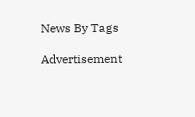News By Tags

Advertisement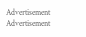Advertisement
Advertisement